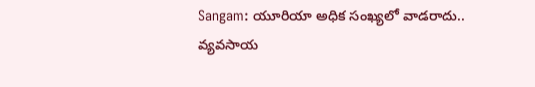Sangam: యూరియా అధిక సంఖ్యలో వాడరాదు.. వ్యవసాయ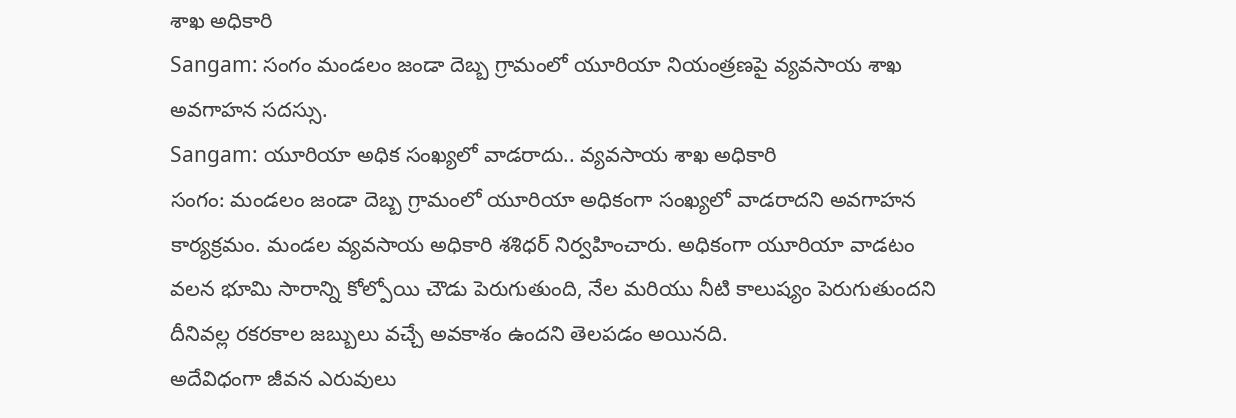శాఖ అధికారి
Sangam: సంగం మండలం జండా దెబ్బ గ్రామంలో యూరియా నియంత్రణపై వ్యవసాయ శాఖ అవగాహన సదస్సు.
Sangam: యూరియా అధిక సంఖ్యలో వాడరాదు.. వ్యవసాయ శాఖ అధికారి
సంగం: మండలం జండా దెబ్బ గ్రామంలో యూరియా అధికంగా సంఖ్యలో వాడరాదని అవగాహన కార్యక్రమం. మండల వ్యవసాయ అధికారి శశిధర్ నిర్వహించారు. అధికంగా యూరియా వాడటం వలన భూమి సారాన్ని కోల్పోయి చౌడు పెరుగుతుంది, నేల మరియు నీటి కాలుష్యం పెరుగుతుందని దీనివల్ల రకరకాల జబ్బులు వచ్చే అవకాశం ఉందని తెలపడం అయినది.
అదేవిధంగా జీవన ఎరువులు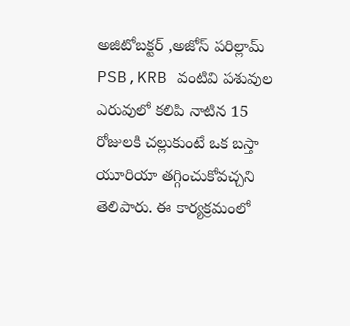అజిటోబక్టర్ ,అజోస్ పరిల్లామ్ PSB,KRB వంటివి పశువుల ఎరువులో కలిపి నాటిన 15 రోజులకి చల్లుకుంటే ఒక బస్తా యూరియా తగ్గించుకోవచ్చని తెలిపారు. ఈ కార్యక్రమంలో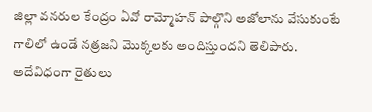జిల్లా వనరుల కేంద్రం ఏవో రామ్మోహన్ పాల్గొని అజోలాను వేసుకుంటే గాలిలో ఉండే నత్రజని మొక్కలకు అందిస్తుందని తెలిపారు. అదేవిధంగా రైతులు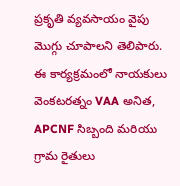ప్రకృతి వ్యవసాయం వైపు మొగ్గు చూపాలని తెలిపారు. ఈ కార్యక్రమంలో నాయకులు వెంకటరత్నం VAA అనిత, APCNF సిబ్బంది మరియు గ్రామ రైతులు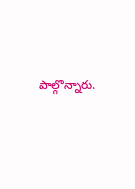పాల్గొన్నారు.